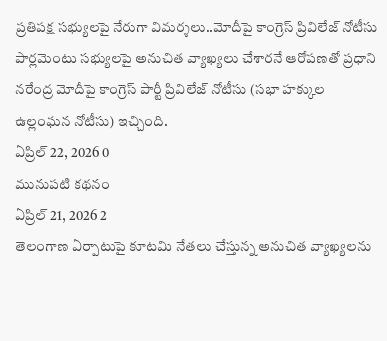ప్రతిపక్ష సభ్యులపై నేరుగా విమర్శలు..మోదీపై కాంగ్రెస్ ప్రివిలేజ్ నోటీసు
పార్లమెంటు సభ్యులపై అనుచిత వ్యాఖ్యలు చేశారనే ఆరోపణతో ప్రధాని నరేంద్ర మోదీపై కాంగ్రెస్ పార్టీ ప్రివిలేజ్ నోటీసు (సభా హక్కుల ఉల్లంఘన నోటీసు) ఇచ్చింది.
ఏప్రిల్ 22, 2026 0
మునుపటి కథనం
ఏప్రిల్ 21, 2026 2
తెలంగాణ ఏర్పాటుపై కూటమి నేతలు చేస్తున్న అనుచిత వ్యాఖ్యలను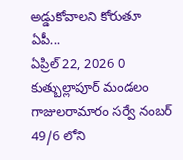అడ్డుకోవాలని కోరుతూ ఏపీ...
ఏప్రిల్ 22, 2026 0
కుత్బుల్లాపూర్ మండలం గాజులరామారం సర్వే నంబర్ 49/6 లోని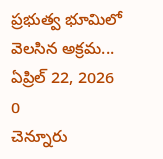ప్రభుత్వ భూమిలో వెలసిన అక్రమ...
ఏప్రిల్ 22, 2026 0
చెన్నూరు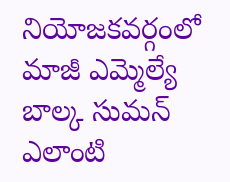నియోజకవర్గంలో మాజీ ఎమ్మెల్యే బాల్క సుమన్ ఎలాంటి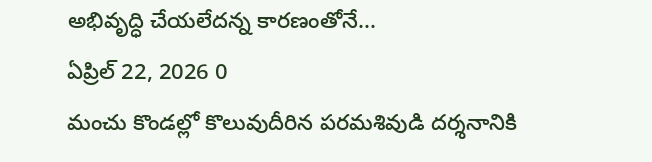అభివృద్ధి చేయలేదన్న కారణంతోనే...
ఏప్రిల్ 22, 2026 0
మంచు కొండల్లో కొలువుదీరిన పరమశివుడి దర్శనానికి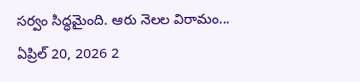సర్వం సిద్ధమైంది. ఆరు నెలల విరామం...
ఏప్రిల్ 20, 2026 2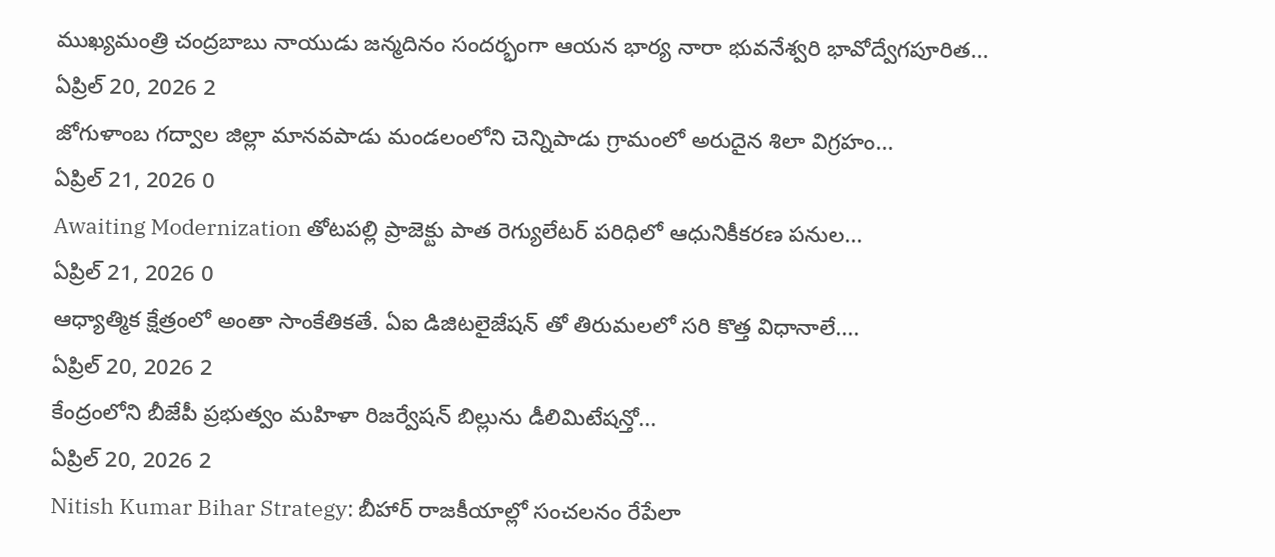ముఖ్యమంత్రి చంద్రబాబు నాయుడు జన్మదినం సందర్భంగా ఆయన భార్య నారా భువనేశ్వరి భావోద్వేగపూరిత...
ఏప్రిల్ 20, 2026 2
జోగుళాంబ గద్వాల జిల్లా మానవపాడు మండలంలోని చెన్నిపాడు గ్రామంలో అరుదైన శిలా విగ్రహం...
ఏప్రిల్ 21, 2026 0
Awaiting Modernization తోటపల్లి ప్రాజెక్టు పాత రెగ్యులేటర్ పరిధిలో ఆధునికీకరణ పనుల...
ఏప్రిల్ 21, 2026 0
ఆధ్యాత్మిక క్షేత్రంలో అంతా సాంకేతికతే. ఏఐ డిజిటలైజేషన్ తో తిరుమలలో సరి కొత్త విధానాలే....
ఏప్రిల్ 20, 2026 2
కేంద్రంలోని బీజేపీ ప్రభుత్వం మహిళా రిజర్వేషన్ బిల్లును డీలిమిటేషన్తో...
ఏప్రిల్ 20, 2026 2
Nitish Kumar Bihar Strategy: బీహార్ రాజకీయాల్లో సంచలనం రేపేలా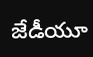జేడీయూ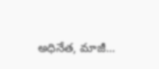అధినేత, మాజీ...